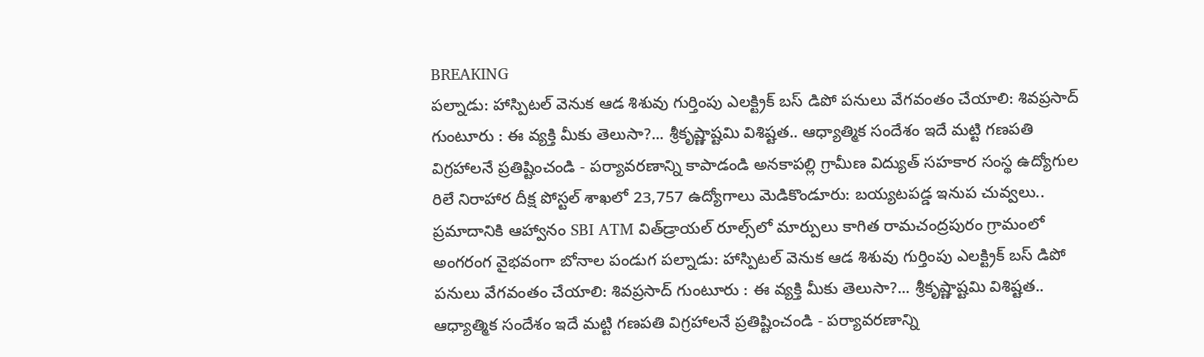BREAKING
పల్నాడు: హాస్పిటల్ వెనుక ఆడ శిశువు గుర్తింపు ఎలక్ట్రిక్ బస్ డిపో పనులు వేగవంతం చేయాలి: శివప్రసాద్ గుంటూరు : ఈ వ్యక్తి మీకు తెలుసా?... శ్రీకృష్ణాష్టమి విశిష్టత.. ఆధ్యాత్మిక సందేశం ఇదే మట్టి గణపతి విగ్రహాలనే ప్రతిష్టించండి - పర్యావరణాన్ని కాపాడండి అనకాపల్లి గ్రామీణ విద్యుత్ సహకార సంస్థ ఉద్యోగుల రిలే నిరాహార దీక్ష పోస్టల్ శాఖలో 23,757 ఉద్యోగాలు మెడికొండూరు: బయ్యటపడ్డ ఇనుప చువ్వలు.. ప్రమాదానికి ఆహ్వానం SBI ATM విత్‌డ్రాయల్‌ రూల్స్‌లో మార్పులు కాగిత రామచంద్రపురం గ్రామంలో అంగరంగ వైభవంగా బోనాల పండుగ పల్నాడు: హాస్పిటల్ వెనుక ఆడ శిశువు గుర్తింపు ఎలక్ట్రిక్ బస్ డిపో పనులు వేగవంతం చేయాలి: శివప్రసాద్ గుంటూరు : ఈ వ్యక్తి మీకు తెలుసా?... శ్రీకృష్ణాష్టమి విశిష్టత.. ఆధ్యాత్మిక సందేశం ఇదే మట్టి గణపతి విగ్రహాలనే ప్రతిష్టించండి - పర్యావరణాన్ని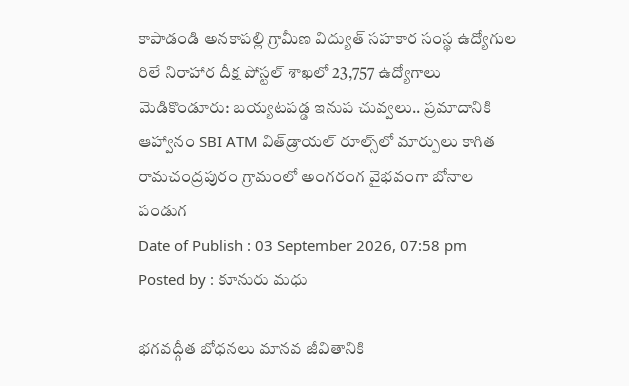కాపాడండి అనకాపల్లి గ్రామీణ విద్యుత్ సహకార సంస్థ ఉద్యోగుల రిలే నిరాహార దీక్ష పోస్టల్ శాఖలో 23,757 ఉద్యోగాలు మెడికొండూరు: బయ్యటపడ్డ ఇనుప చువ్వలు.. ప్రమాదానికి ఆహ్వానం SBI ATM విత్‌డ్రాయల్‌ రూల్స్‌లో మార్పులు కాగిత రామచంద్రపురం గ్రామంలో అంగరంగ వైభవంగా బోనాల పండుగ
Date of Publish : 03 September 2026, 07:58 pm
Posted by : కూనురు మధు

భగవద్గీత బోధనలు మానవ జీవితానికి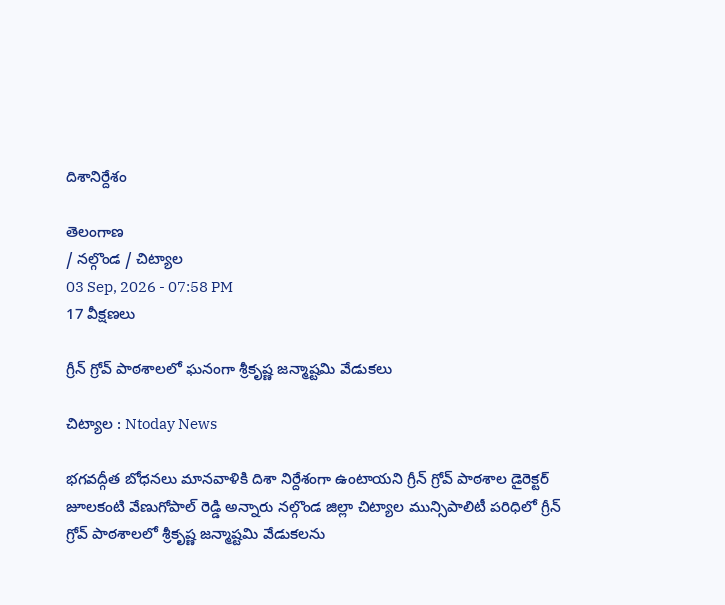దిశానిర్దేశం

తెలంగాణ
/ నల్గొండ / చిట్యాల
03 Sep, 2026 - 07:58 PM
17 వీక్షణలు

గ్రీన్ గ్రోవ్ పాఠశాలలో ఘనంగా శ్రీకృష్ణ జన్మాష్టమి వేడుకలు

చిట్యాల : Ntoday News

భగవద్గీత బోధనలు మానవాళికి దిశా నిర్దేశంగా ఉంటాయని గ్రీన్ గ్రోవ్ పాఠశాల డైరెక్టర్ జూలకంటి వేణుగోపాల్ రెడ్డి అన్నారు నల్గొండ జిల్లా చిట్యాల మున్సిపాలిటీ పరిధిలో గ్రీన్ గ్రోవ్ పాఠశాలలో శ్రీకృష్ణ జన్మాష్టమి వేడుకలను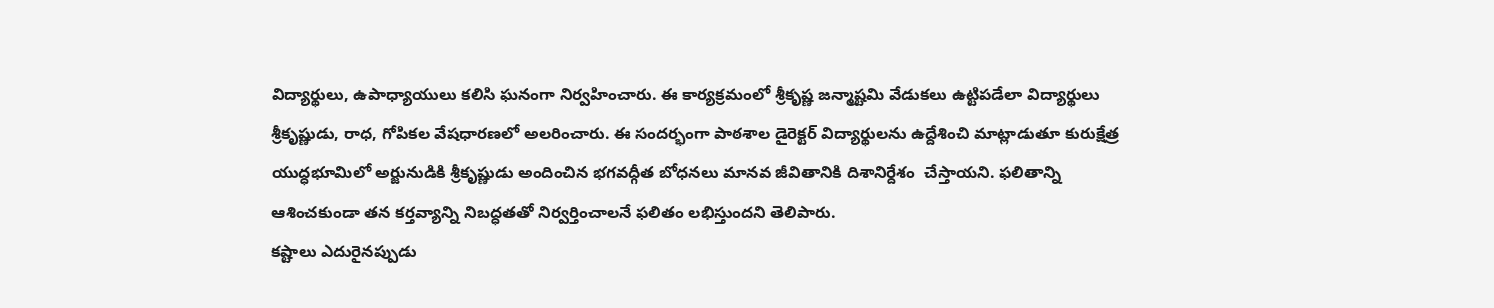విద్యార్థులు, ఉపాధ్యాయులు కలిసి ఘనంగా నిర్వహించారు. ఈ కార్యక్రమంలో శ్రీకృష్ణ జన్మాష్టమి వేడుకలు ఉట్టిపడేలా విద్యార్థులు శ్రీకృష్ణుడు, రాధ, గోపికల వేషధారణలో అలరించారు. ఈ సందర్భంగా పాఠశాల డైరెక్టర్ విద్యార్థులను ఉద్దేశించి మాట్లాడుతూ కురుక్షేత్ర యుద్ధభూమిలో అర్జునుడికి శ్రీకృష్ణుడు అందించిన భగవద్గీత బోధనలు మానవ జీవితానికి దిశానిర్దేశం  చేస్తాయని. ఫలితాన్ని ఆశించకుండా తన కర్తవ్యాన్ని నిబద్ధతతో నిర్వర్తించాలనే ఫలితం లభిస్తుందని తెలిపారు.
కష్టాలు ఎదురైనప్పుడు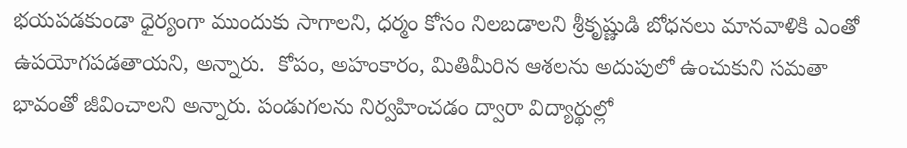భయపడకుండా ధైర్యంగా ముందుకు సాగాలని, ధర్మం కోసం నిలబడాలని శ్రీకృష్ణుడి బోధనలు మానవాళికి ఎంతో ఉపయోగపడతాయని, అన్నారు.  కోపం, అహంకారం, మితిమీరిన ఆశలను అదుపులో ఉంచుకుని సమతా భావంతో జీవించాలని అన్నారు. పండుగలను నిర్వహించడం ద్వారా విద్యార్థుల్లో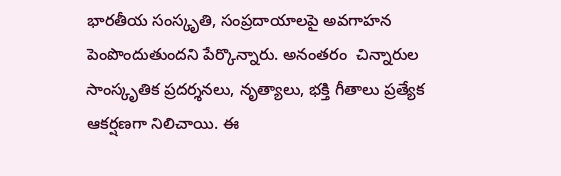భారతీయ సంస్కృతి, సంప్రదాయాలపై అవగాహన పెంపొందుతుందని పేర్కొన్నారు. అనంతరం  చిన్నారుల సాంస్కృతిక ప్రదర్శనలు, నృత్యాలు, భక్తి గీతాలు ప్రత్యేక ఆకర్షణగా నిలిచాయి. ఈ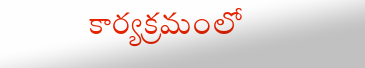కార్యక్రమంలో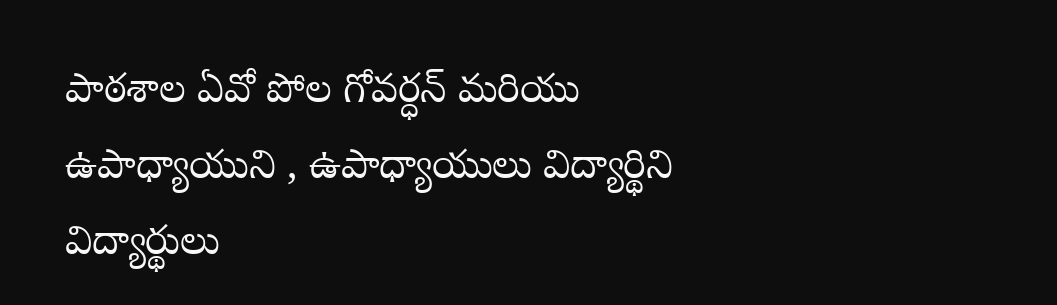పాఠశాల ఏవో పోల గోవర్ధన్ మరియు ఉపాధ్యాయుని , ఉపాధ్యాయులు విద్యార్థిని విద్యార్థులు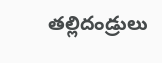తల్లిదండ్రులు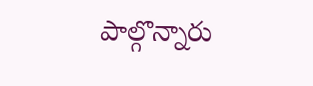పాల్గొన్నారు